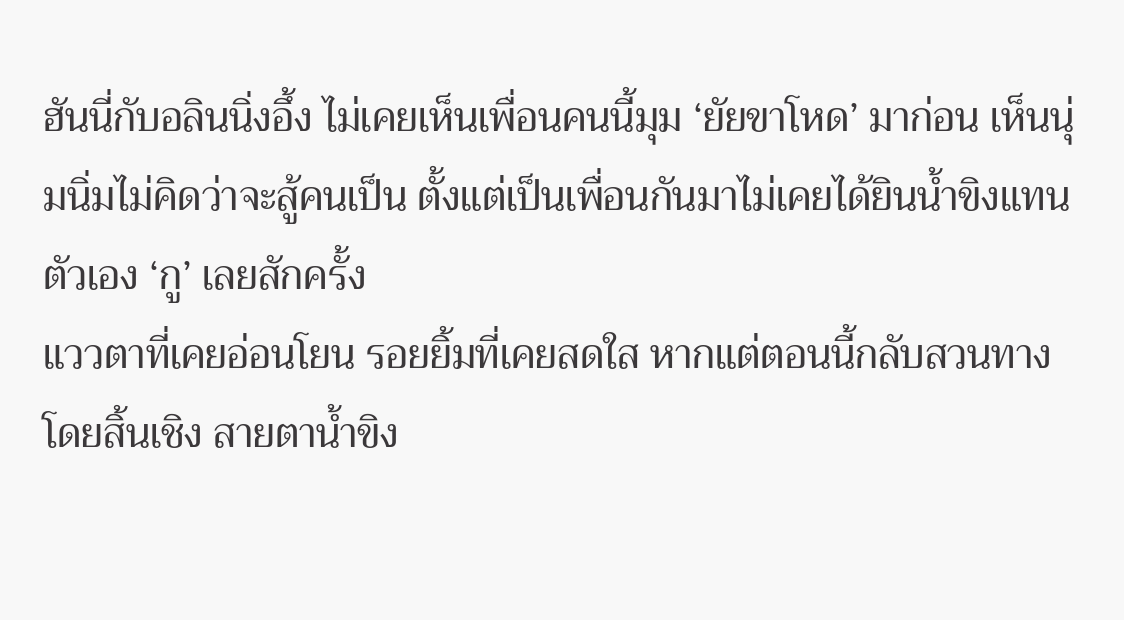ฮันนี่กับอลินนิ่งอึ้ง ไม่เคยเห็นเพื่อนคนนี้มุม ‘ยัยขาโหด’ มาก่อน เห็นนุ่มนิ่มไม่คิดว่าจะสู้คนเป็น ตั้งแต่เป็นเพื่อนกันมาไม่เคยได้ยินน้ำขิงแทนตัวเอง ‘กู’ เลยสักครั้ง
แววตาที่เคยอ่อนโยน รอยยิ้มที่เคยสดใส หากแต่ตอนนี้กลับสวนทางโดยสิ้นเชิง สายตาน้ำขิง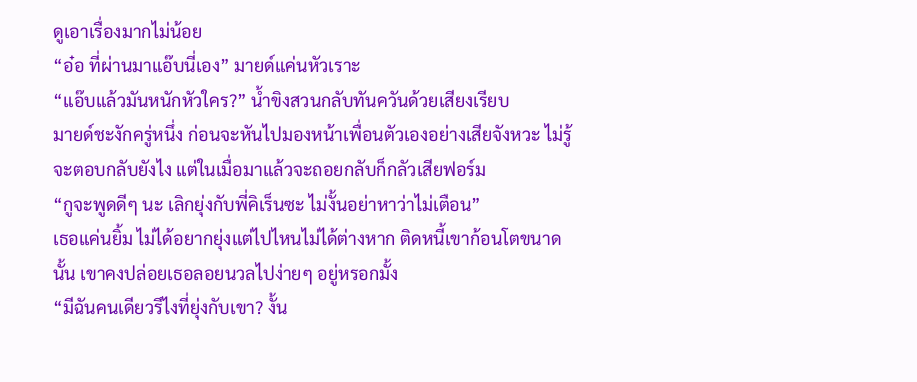ดูเอาเรื่องมากไม่น้อย
“อ๋อ ที่ผ่านมาแอ๊บนี่เอง” มายด์แค่นหัวเราะ
“แอ๊บแล้วมันหนักหัวใคร?” น้ำขิงสวนกลับทันควันด้วยเสียงเรียบ
มายด์ชะงักครู่หนึ่ง ก่อนจะหันไปมองหน้าเพื่อนตัวเองอย่างเสียจังหวะ ไม่รู้จะตอบกลับยังไง แต่ในเมื่อมาแล้วจะถอยกลับก็กลัวเสียฟอร์ม
“กูจะพูดดีๆ นะ เลิกยุ่งกับพี่คิเร็นซะ ไม่งั้นอย่าหาว่าไม่เตือน”
เธอแค่นยิ้ม ไม่ได้อยากยุ่งแต่ไปไหนไม่ได้ต่างหาก ติดหนี้เขาก้อนโตขนาดนั้น เขาคงปล่อยเธอลอยนวลไปง่ายๆ อยู่หรอกมั้ง
“มีฉันคนเดียวรึไงที่ยุ่งกับเขา? งั้น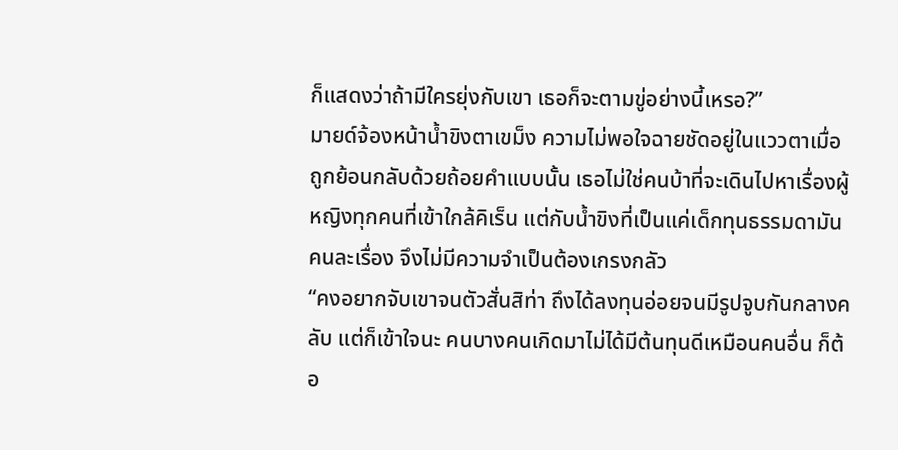ก็แสดงว่าถ้ามีใครยุ่งกับเขา เธอก็จะตามขู่อย่างนี้เหรอ?”
มายด์จ้องหน้าน้ำขิงตาเขม็ง ความไม่พอใจฉายชัดอยู่ในแววตาเมื่อถูกย้อนกลับด้วยถ้อยคำแบบนั้น เธอไม่ใช่คนบ้าที่จะเดินไปหาเรื่องผู้หญิงทุกคนที่เข้าใกล้คิเร็น แต่กับน้ำขิงที่เป็นแค่เด็กทุนธรรมดามันคนละเรื่อง จึงไม่มีความจำเป็นต้องเกรงกลัว
“คงอยากจับเขาจนตัวสั่นสิท่า ถึงได้ลงทุนอ่อยจนมีรูปจูบกันกลางคลับ แต่ก็เข้าใจนะ คนบางคนเกิดมาไม่ได้มีต้นทุนดีเหมือนคนอื่น ก็ต้อ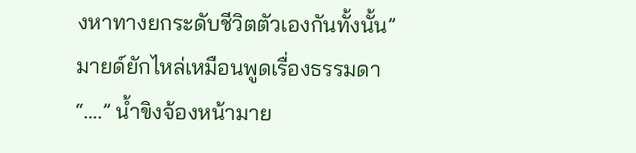งหาทางยกระดับชีวิตตัวเองกันทั้งนั้น” มายด์ยักไหล่เหมือนพูดเรื่องธรรมดา
“….” น้ำขิงจ้องหน้ามาย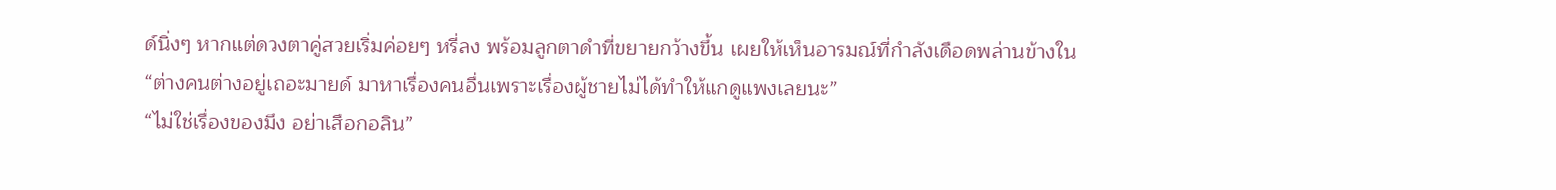ด์นิ่งๆ หากแต่ดวงตาคู่สวยเริ่มค่อยๆ หรี่ลง พร้อมลูกตาดำที่ขยายกว้างขึ้น เผยให้เห็นอารมณ์ที่กำลังเดือดพล่านข้างใน
“ต่างคนต่างอยู่เถอะมายด์ มาหาเรื่องคนอื่นเพราะเรื่องผู้ชายไม่ได้ทำให้แกดูแพงเลยนะ”
“ไม่ใช่เรื่องของมึง อย่าเสือกอลิน”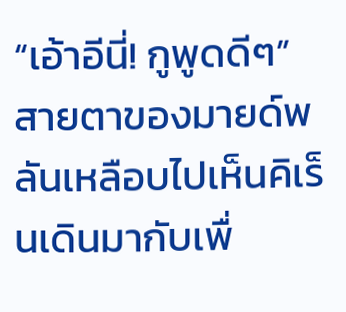“เอ้าอีนี่! กูพูดดีๆ”
สายตาของมายด์พลันเหลือบไปเห็นคิเร็นเดินมากับเพื่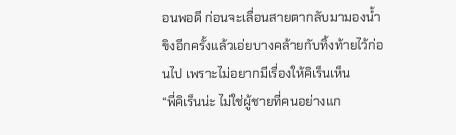อนพอดี ก่อนจะเลื่อนสายตากลับมามองน้ำขิงอีกครั้งแล้วเอ่ยบางคล้ายกับทิ้งท้ายไว้ก่อนไป เพราะไม่อยากมีเรื่องให้คิเร็นเห็น
“พี่คิเร็นน่ะ ไม่ใช่ผู้ชายที่คนอย่างแก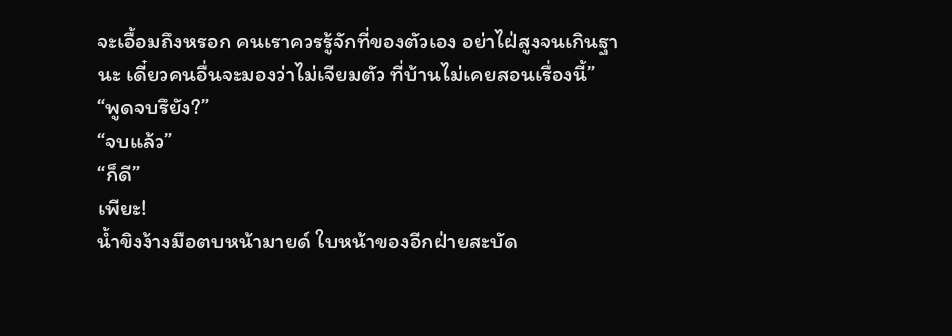จะเอื้อมถึงหรอก คนเราควรรู้จักที่ของตัวเอง อย่าไฝ่สูงจนเกินฐานะ เดี๋ยวคนอื่นจะมองว่าไม่เจียมตัว ที่บ้านไม่เคยสอนเรื่องนี้”
“พูดจบรึยัง?”
“จบแล้ว”
“ก็ดี”
เพียะ!
น้ำขิงง้างมือตบหน้ามายด์ ใบหน้าของอีกฝ่ายสะบัด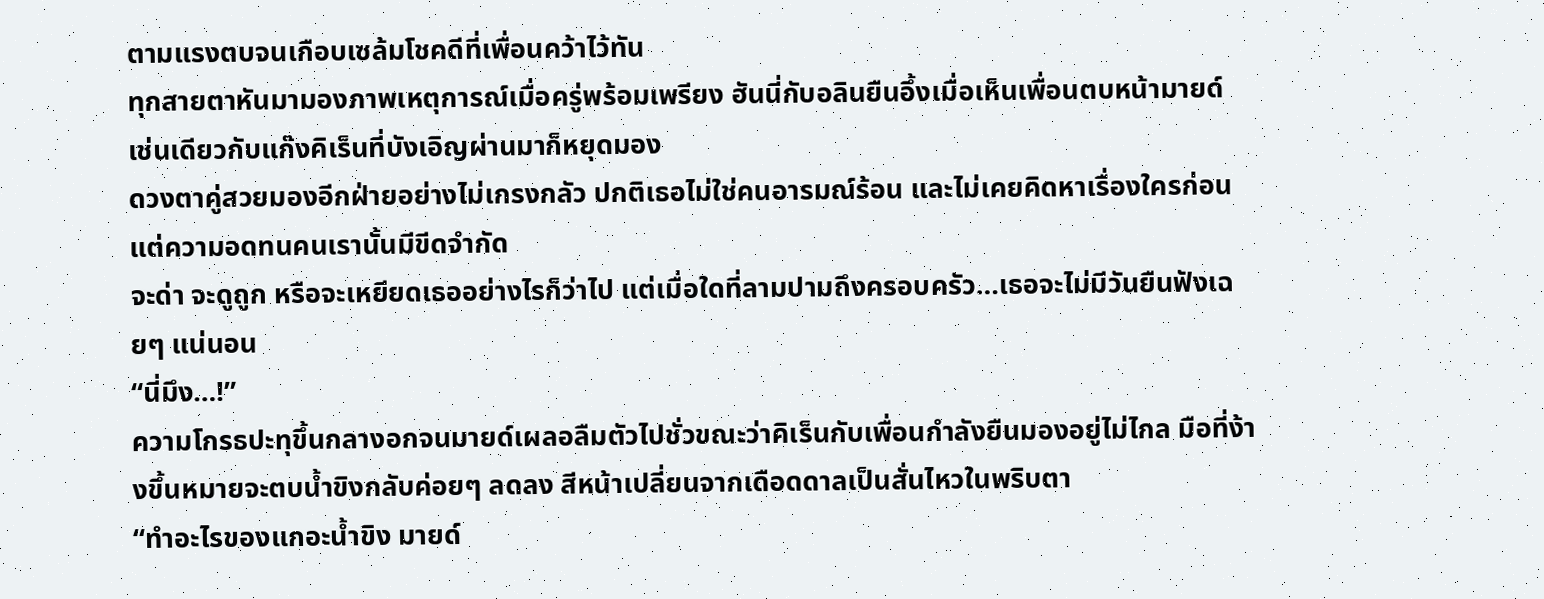ตามแรงตบจนเกือบเซล้มโชคดีที่เพื่อนคว้าไว้ทัน
ทุกสายตาหันมามองภาพเหตุการณ์เมื่อครู่พร้อมเพรียง ฮันนี่กับอลินยืนอึ้งเมื่อเห็นเพื่อนตบหน้ามายด์ เช่นเดียวกับแก๊งคิเร็นที่บังเอิญผ่านมาก็หยุดมอง
ดวงตาคู่สวยมองอีกฝ่ายอย่างไม่เกรงกลัว ปกติเธอไม่ใช่คนอารมณ์ร้อน และไม่เคยคิดหาเรื่องใครก่อน
แต่ความอดทนคนเรานั้นมีขีดจำกัด
จะด่า จะดูถูก หรือจะเหยียดเธออย่างไรก็ว่าไป แต่เมื่อใดที่ลามปามถึงครอบครัว…เธอจะไม่มีวันยืนฟังเฉยๆ แน่นอน
“นี่มึง…!”
ความโกรธปะทุขึ้นกลางอกจนมายด์เผลอลืมตัวไปชั่วขณะว่าคิเร็นกับเพื่อนกำลังยืนมองอยู่ไม่ไกล มือที่ง้างขึ้นหมายจะตบน้ำขิงกลับค่อยๆ ลดลง สีหน้าเปลี่ยนจากเดือดดาลเป็นสั่นไหวในพริบตา
“ทำอะไรของแกอะน้ำขิง มายด์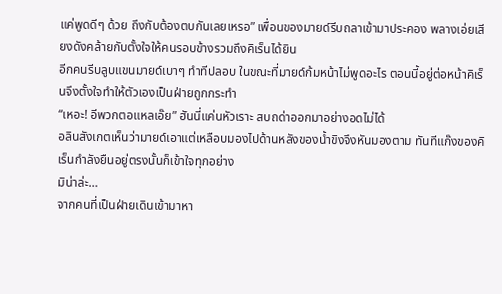แค่พูดดีๆ ด้วย ถึงกับต้องตบกันเลยเหรอ” เพื่อนของมายด์รีบถลาเข้ามาประคอง พลางเอ่ยเสียงดังคล้ายกับตั้งใจให้คนรอบข้างรวมถึงคิเร็นได้ยิน
อีกคนรีบลูบแขนมายด์เบาๆ ทำทีปลอบ ในขณะที่มายด์ก้มหน้าไม่พูดอะไร ตอนนี้อยู่ต่อหน้าคิเร็นจึงตั้งใจทำให้ตัวเองเป็นฝ่ายถูกกระทำ
“เหอะ! อีพวกตอแหลเอ๊ย” ฮันนี่แค่นหัวเราะ สบถด่าออกมาอย่างอดไม่ได้
อลินสังเกตเห็นว่ามายด์เอาแต่เหลือบมองไปด้านหลังของน้ำขิงจึงหันมองตาม ทันทีแก๊งของคิเร็นกำลังยืนอยู่ตรงนั้นก็เข้าใจทุกอย่าง
มิน่าล่ะ…
จากคนที่เป็นฝ่ายเดินเข้ามาหา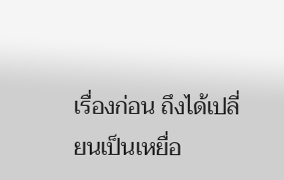เรื่องก่อน ถึงได้เปลี่ยนเป็นเหยื่อ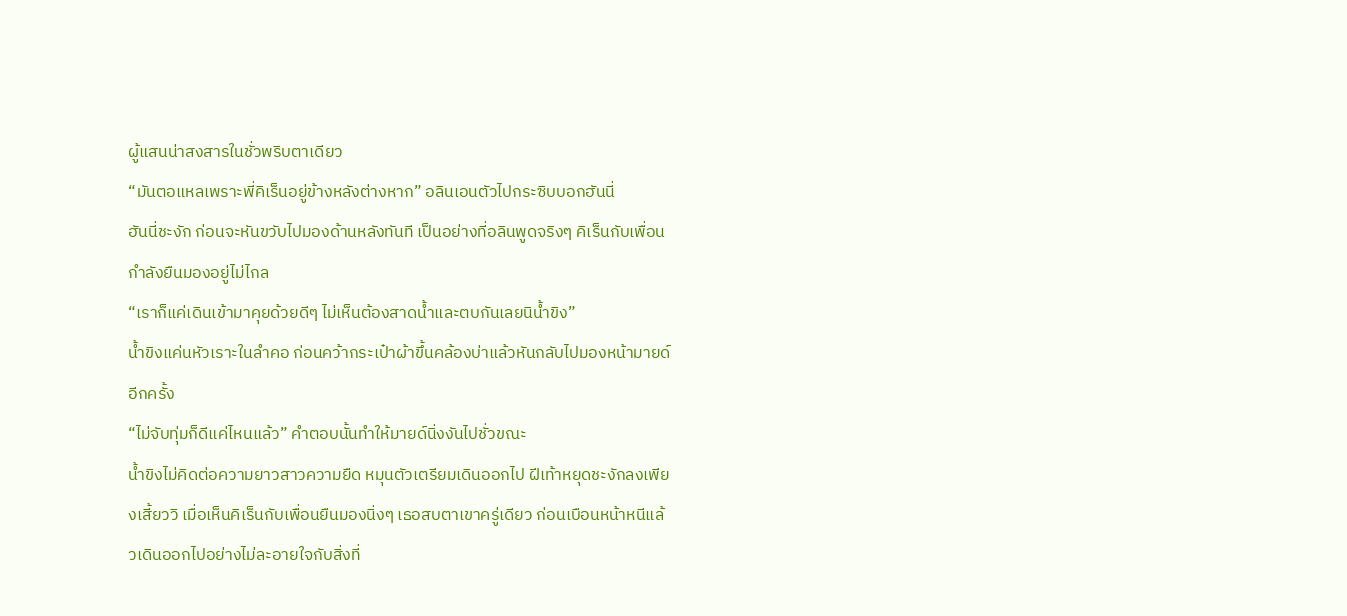ผู้แสนน่าสงสารในชั่วพริบตาเดียว
“มันตอแหลเพราะพี่คิเร็นอยู่ข้างหลังต่างหาก” อลินเอนตัวไปกระซิบบอกฮันนี่
ฮันนี่ชะงัก ก่อนจะหันขวับไปมองด้านหลังทันที เป็นอย่างที่อลินพูดจริงๆ คิเร็นกับเพื่อนกำลังยืนมองอยู่ไม่ไกล
“เราก็แค่เดินเข้ามาคุยด้วยดีๆ ไม่เห็นต้องสาดน้ำและตบกันเลยนิน้ำขิง”
น้ำขิงแค่นหัวเราะในลำคอ ก่อนคว้ากระเป๋าผ้าขึ้นคล้องบ่าแล้วหันกลับไปมองหน้ามายด์อีกครั้ง
“ไม่จับทุ่มก็ดีแค่ไหนแล้ว” คำตอบนั้นทำให้มายด์นิ่งงันไปชั่วขณะ
น้ำขิงไม่คิดต่อความยาวสาวความยืด หมุนตัวเตรียมเดินออกไป ฝีเท้าหยุดชะงักลงเพียงเสี้ยววิ เมื่อเห็นคิเร็นกับเพื่อนยืนมองนิ่งๆ เธอสบตาเขาครู่เดียว ก่อนเบือนหน้าหนีแล้วเดินออกไปอย่างไม่ละอายใจกับสิ่งที่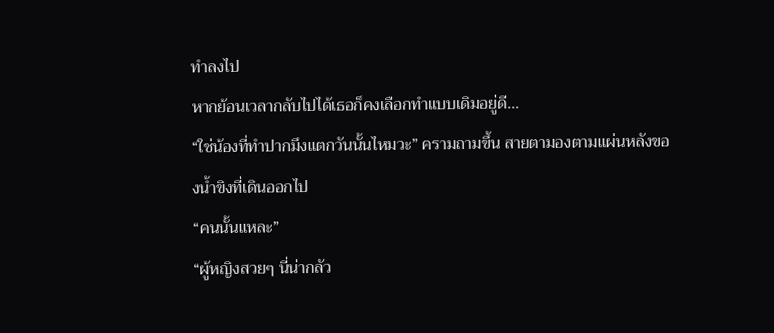ทำลงไป
หากย้อนเวลากลับไปได้เธอก็คงเลือกทำแบบเดิมอยู่ดี…
“ใช่น้องที่ทำปากมึงแตกวันนั้นไหมวะ” ครามถามขึ้น สายตามองตามแผ่นหลังของน้ำขิงที่เดินออกไป
“คนนั้นแหละ”
“ผู้หญิงสวยๆ นี่น่ากลัว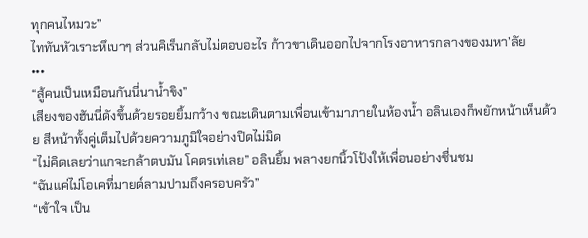ทุกคนไหมวะ”
ไททันหัวเราะหึเบาๆ ส่วนคิเร็นกลับไม่ตอบอะไร ก้าวขาเดินออกไปจากโรงอาหารกลางของมหา’ลัย
•••
“สู้คนเป็นเหมือนกันนี่นาน้ำขิง”
เสียงของฮันนี่ดังขึ้นด้วยรอยยิ้มกว้าง ขณะเดินตามเพื่อนเข้ามาภายในห้องน้ำ อลินเองก็พยักหน้าเห็นด้วย สีหน้าทั้งคู่เต็มไปด้วยความภูมิใจอย่างปิดไม่มิด
“ไม่คิดเลยว่าแกจะกล้าตบมัน โคตรเท่เลย” อลินยิ้ม พลางยกนิ้วโป้งให้เพื่อนอย่างชื่นชม
“ฉันแค่ไม่โอเคที่มายด์ลามปามถึงครอบครัว”
“เข้าใจ เป็น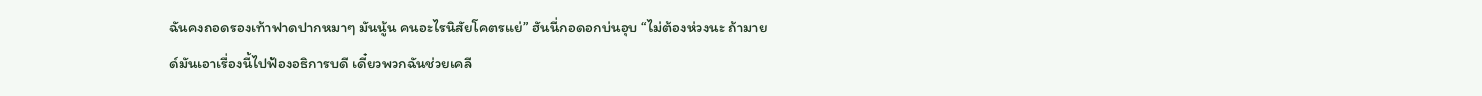ฉันคงถอดรองเท้าฟาดปากหมาๆ มันนู้น คนอะไรนิสัยโคตรแย่” ฮันนี่กอดอกบ่นอุบ “ไม่ต้องห่วงนะ ถ้ามายด์มันเอาเรื่องนี้ไปฟ้องอธิการบดี เดี๋ยวพวกฉันช่วยเคลี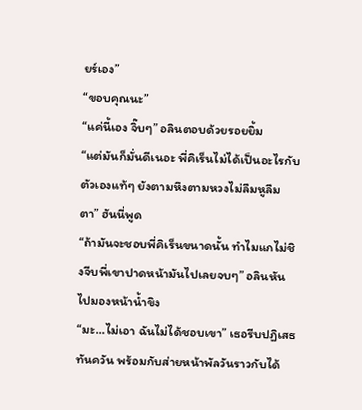ยร์เอง”
“ขอบคุณนะ”
“แค่นี้เอง จิ๊บๆ” อลินตอบด้วยรอยยิ้ม
“แต่มันก็มั่นดีเนอะ พี่คิเร็นไม่ได้เป็นอะไรกับตัวเองแท้ๆ ยังตามหึงตามหวงไม่ลืมหูลืมตา” ฮันนี่พูด
“ถ้ามันจะชอบพี่คิเร็นขนาดนั้น ทำไมแกไม่ชิงจีบพี่เขาปาดหน้ามันไปเลยจบๆ” อลินหันไปมองหน้าน้ำขิง
“มะ…ไม่เอา ฉันไม่ได้ชอบเขา” เธอรีบปฏิเสธทันควัน พร้อมกับส่ายหน้าพัลวันราวกับได้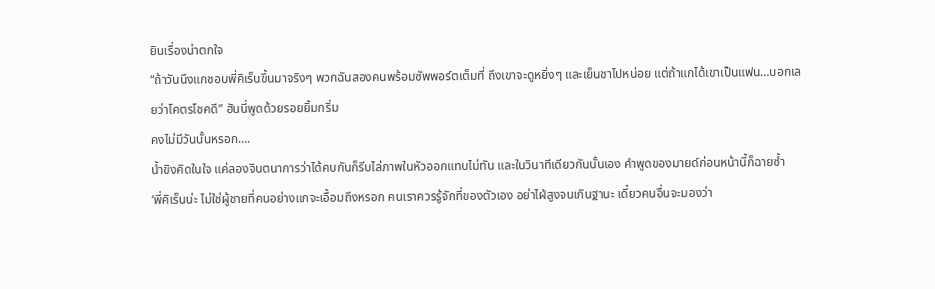ยินเรื่องน่าตกใจ
“ถ้าวันนึงแกชอบพี่คิเร็นขึ้นมาจริงๆ พวกฉันสองคนพร้อมซัพพอร์ตเต็มที่ ถึงเขาจะดูหยิ่งๆ และเย็นชาไปหน่อย แต่ถ้าแกได้เขาเป็นแฟน…บอกเลยว่าโคตรโชคดี” ฮันนี่พูดด้วยรอยยิ้มกริ่ม
คงไม่มีวันนั้นหรอก….
น้ำขิงคิดในใจ แค่ลองจินตนาการว่าได้คบกันก็รีบไล่ภาพในหัวออกแทบไม่ทัน และในวินาทีเดียวกันนั้นเอง คำพูดของมายด์ก่อนหน้านี้ก็ฉายซ้ำ
‘พี่คิเร็นน่ะ ไม่ใช่ผู้ชายที่คนอย่างแกจะเอื้อมถึงหรอก คนเราควรรู้จักที่ของตัวเอง อย่าไฝ่สูงจนเกินฐานะ เดี๋ยวคนอื่นจะมองว่า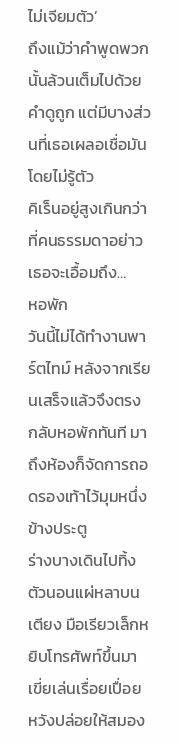ไม่เจียมตัว’
ถึงแม้ว่าคำพูดพวกนั้นล้วนเต็มไปด้วยคำดูถูก แต่มีบางส่วนที่เธอเผลอเชื่อมันโดยไม่รู้ตัว
คิเร็นอยู่สูงเกินกว่าที่คนธรรมดาอย่าวเธอจะเอื้อมถึง…
หอพัก
วันนี้ไม่ได้ทำงานพาร์ตไทม์ หลังจากเรียนเสร็จแล้วจึงตรงกลับหอพักทันที มาถึงห้องก็จัดการถอดรองเท้าไว้มุมหนึ่งข้างประตู
ร่างบางเดินไปทิ้งตัวนอนแผ่หลาบนเตียง มือเรียวเล็กหยิบโทรศัพท์ขึ้นมาเขี่ยเล่นเรื่อยเปื่อย หวังปล่อยให้สมอง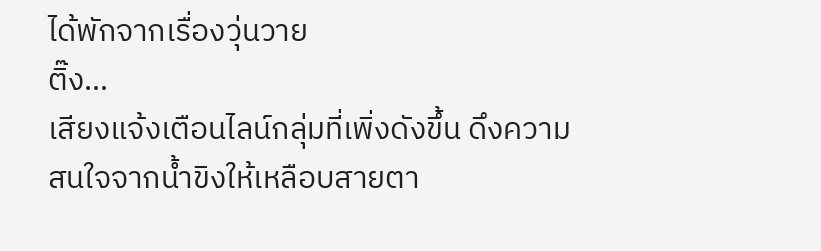ได้พักจากเรื่องวุ่นวาย
ติ๊ง…
เสียงแจ้งเตือนไลน์กลุ่มที่เพิ่งดังขึ้น ดึงความสนใจจากน้ำขิงให้เหลือบสายตา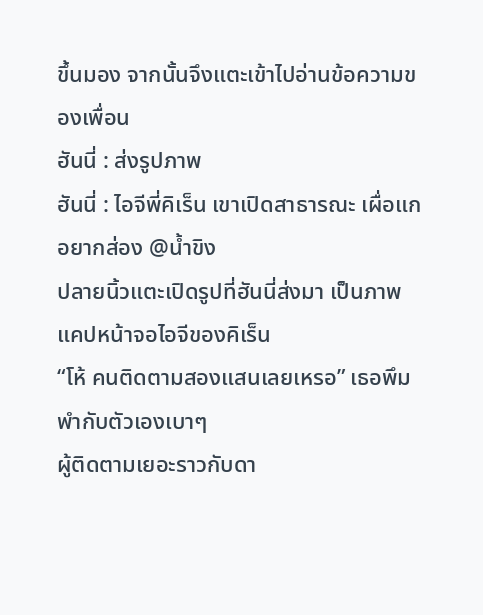ขึ้นมอง จากนั้นจึงแตะเข้าไปอ่านข้อความของเพื่อน
ฮันนี่ : ส่งรูปภาพ
ฮันนี่ : ไอจีพี่คิเร็น เขาเปิดสาธารณะ เผื่อแกอยากส่อง @น้ำขิง
ปลายนิ้วแตะเปิดรูปที่ฮันนี่ส่งมา เป็นภาพแคปหน้าจอไอจีของคิเร็น
“โห้ คนติดตามสองแสนเลยเหรอ” เธอพึมพำกับตัวเองเบาๆ
ผู้ติดตามเยอะราวกับดา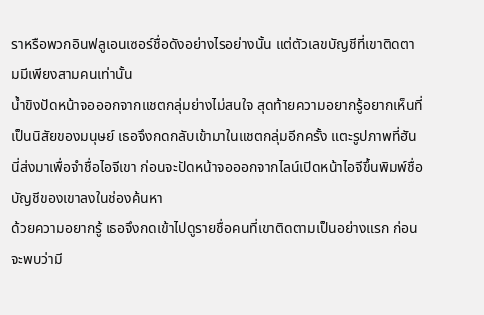ราหรือพวกอินฟลูเอนเซอร์ชื่อดังอย่างไรอย่างนั้น แต่ตัวเลขบัญชีที่เขาติดตามมีเพียงสามคนเท่านั้น
น้ำขิงปัดหน้าจอออกจากแชตกลุ่มย่างไม่สนใจ สุดท้ายความอยากรู้อยากเห็นที่เป็นนิสัยของมนุษย์ เธอจึงกดกลับเข้ามาในแชตกลุ่มอีกครั้ง แตะรูปภาพที่ฮันนี่ส่งมาเพื่อจำชื่อไอจีเขา ก่อนจะปัดหน้าจอออกจากไลน์เปิดหน้าไอจีขึ้นพิมพ์ชื่อบัญชีของเขาลงในช่องค้นหา
ด้วยความอยากรู้ เธอจึงกดเข้าไปดูรายชื่อคนที่เขาติดตามเป็นอย่างแรก ก่อนจะพบว่ามี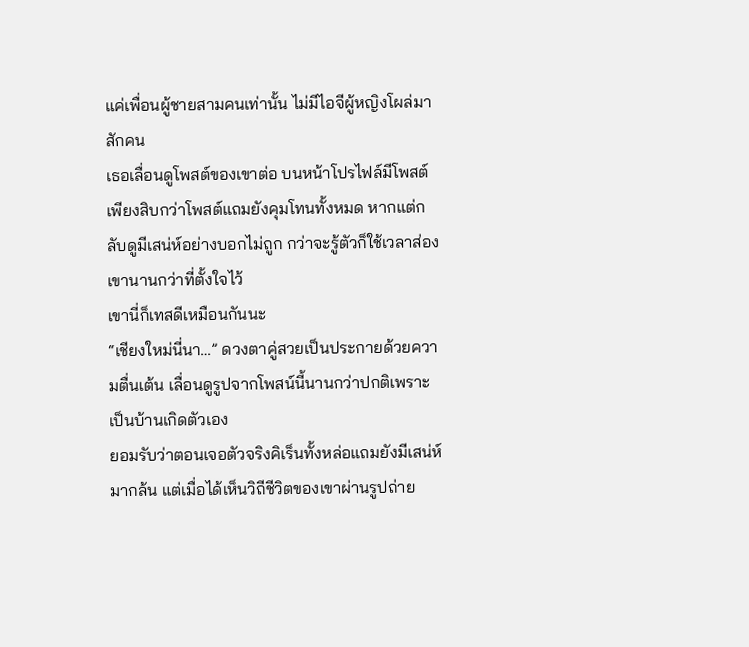แค่เพื่อนผู้ชายสามคนเท่านั้น ไม่มีไอจีผู้หญิงโผล่มาสักคน
เธอเลื่อนดูโพสต์ของเขาต่อ บนหน้าโปรไฟล์มีโพสต์เพียงสิบกว่าโพสต์แถมยังคุมโทนทั้งหมด หากแต่กลับดูมีเสน่ห์อย่างบอกไม่ถูก กว่าจะรู้ตัวก็ใช้เวลาส่องเขานานกว่าที่ตั้งใจไว้
เขานี่ก็เทสดีเหมือนกันนะ
“เชียงใหม่นี่นา…” ดวงตาคู่สวยเป็นประกายด้วยความตื่นเต้น เลื่อนดูรูปจากโพสน์นี้นานกว่าปกติเพราะเป็นบ้านเกิดตัวเอง
ยอมรับว่าตอนเจอตัวจริงคิเร็นทั้งหล่อแถมยังมีเสน่ห์มากล้น แต่เมื่อได้เห็นวิถีชีวิตของเขาผ่านรูปถ่าย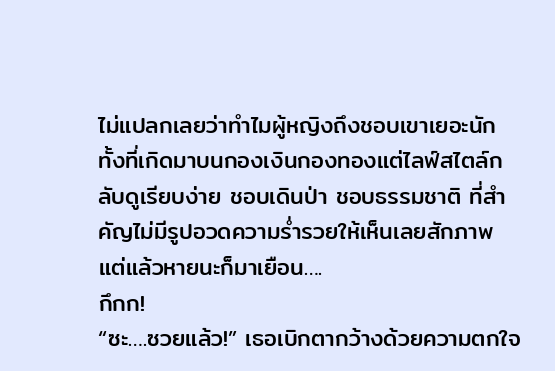ไม่แปลกเลยว่าทำไมผู้หญิงถึงชอบเขาเยอะนัก
ทั้งที่เกิดมาบนกองเงินกองทองแต่ไลฟ์สไตล์กลับดูเรียบง่าย ชอบเดินป่า ชอบธรรมชาติ ที่สำคัญไม่มีรูปอวดความร่ำรวยให้เห็นเลยสักภาพ
แต่แล้วหายนะก็มาเยือน….
กึกก!
“ซะ….ซวยแล้ว!” เธอเบิกตากว้างด้วยความตกใจ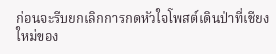ก่อนจะรีบยกเลิกการกดหัวใจโพสต์เดินป่าที่เชียงใหม่ของ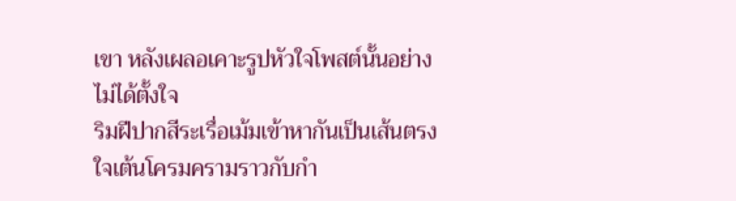เขา หลังเผลอเคาะรูปหัวใจโพสต์นั้นอย่างไม่ได้ตั้งใจ
ริมฝีปากสีระเรื่อเม้มเข้าหากันเป็นเส้นตรง ใจเต้นโครมครามราวกับกำ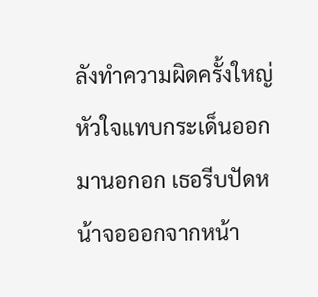ลังทำความผิดครั้งใหญ่ หัวใจแทบกระเด็นออกมานอกอก เธอรีบปัดหน้าจอออกจากหน้า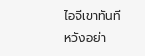ไอจีเขาทันที
หวังอย่า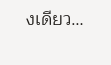งเดียว…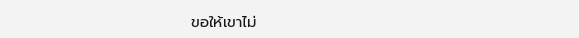ขอให้เขาไม่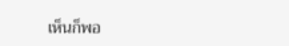เห็นก็พอ